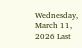Wednesday, March 11, 2026 Last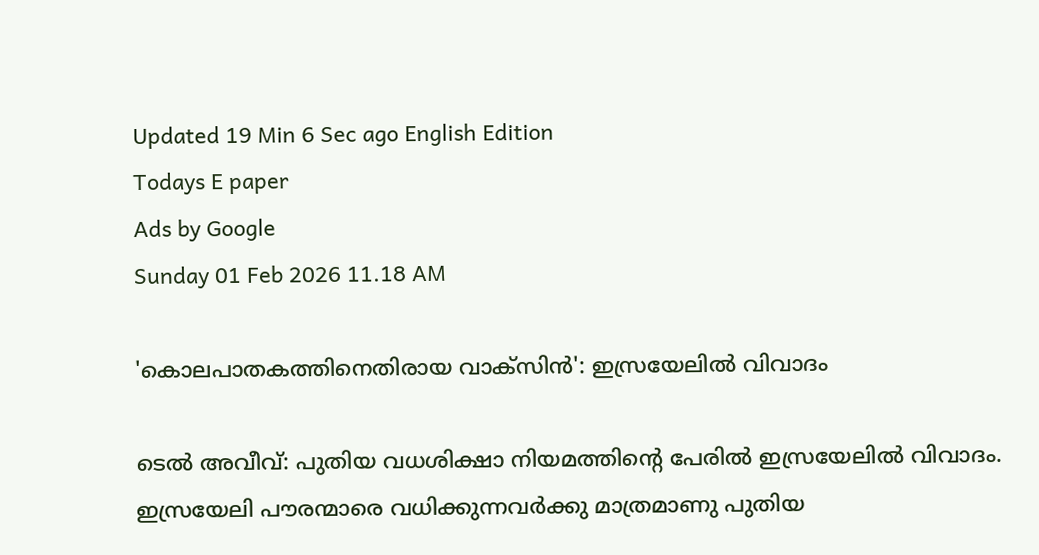Updated 19 Min 6 Sec ago English Edition
Todays E paper
Ads by Google
Sunday 01 Feb 2026 11.18 AM

'കൊലപാതകത്തിനെതിരായ വാക്‌സിന്‍': ഇസ്രയേലില്‍ വിവാദം

ടെല്‍ അവീവ്‌: പുതിയ വധശിക്ഷാ നിയമത്തിന്റെ പേരില്‍ ഇസ്രയേലില്‍ വിവാദം. ഇസ്രയേലി പൗരന്മാരെ വധിക്കുന്നവര്‍ക്കു മാത്രമാണു പുതിയ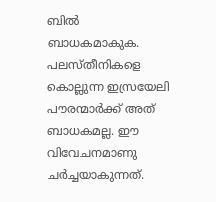ബില്‍ ബാധകമാകുക. പലസ്‌തീനികളെ കൊല്ലുന്ന ഇസ്രയേലി പൗരന്മാര്‍ക്ക്‌ അത്‌ ബാധകമല്ല. ഈ വിവേചനമാണു ചര്‍ച്ചയാകുന്നത്‌.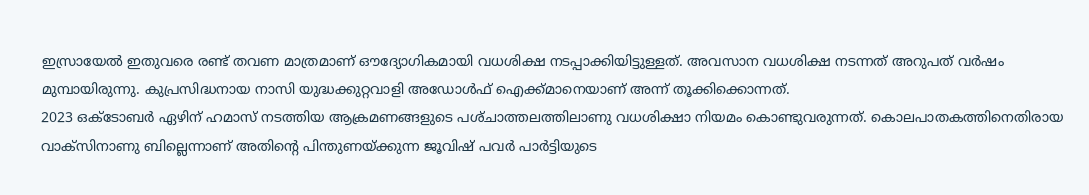ഇസ്രായേല്‍ ഇതുവരെ രണ്ട്‌ തവണ മാത്രമാണ്‌ ഔദ്യോഗികമായി വധശിക്ഷ നടപ്പാക്കിയിട്ടുള്ളത്‌. അവസാന വധശിക്ഷ നടന്നത്‌ അറുപത്‌ വര്‍ഷം മുമ്പായിരുന്നു. കുപ്രസിദ്ധനായ നാസി യുദ്ധക്കുറ്റവാളി അഡോള്‍ഫ്‌ ഐക്ക്‌മാനെയാണ്‌ അന്ന്‌ തൂക്കിക്കൊന്നത്‌.
2023 ഒക്‌ടോബര്‍ ഏഴിന്‌ ഹമാസ്‌ നടത്തിയ ആക്രമണങ്ങളുടെ പശ്‌ചാത്തലത്തിലാണു വധശിക്ഷാ നിയമം കൊണ്ടുവരുന്നത്‌. കൊലപാതകത്തിനെതിരായ വാക്‌സിനാണു ബില്ലെന്നാണ്‌ അതിന്റെ പിന്തുണയ്‌ക്കുന്ന ജൂവിഷ്‌ പവര്‍ പാര്‍ട്ടിയുടെ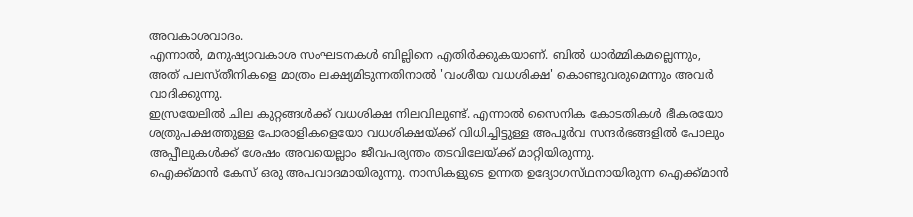അവകാശവാദം.
എന്നാല്‍, മനുഷ്യാവകാശ സംഘടനകള്‍ ബില്ലിനെ എതിര്‍ക്കുകയാണ്‌. ബില്‍ ധാര്‍മ്മികമല്ലെന്നും, അത്‌ പലസ്‌തീനികളെ മാത്രം ലക്ഷ്യമിടുന്നതിനാല്‍ 'വംശീയ വധശിക്ഷ' കൊണ്ടുവരുമെന്നും അവര്‍ വാദിക്കുന്നു.
ഇസ്രയേലില്‍ ചില കുറ്റങ്ങള്‍ക്ക്‌ വധശിക്ഷ നിലവിലുണ്ട്‌. എന്നാല്‍ സൈനിക കോടതികള്‍ ഭീകരയോ ശത്രുപക്ഷത്തുള്ള പോരാളികളെയോ വധശിക്ഷയ്‌ക്ക്‌ വിധിച്ചിട്ടുള്ള അപൂര്‍വ സന്ദര്‍ഭങ്ങളില്‍ പോലും അപ്പീലുകള്‍ക്ക്‌ ശേഷം അവയെല്ലാം ജീവപര്യന്തം തടവിലേയ്‌ക്ക്‌ മാറ്റിയിരുന്നു.
ഐക്ക്‌മാന്‍ കേസ്‌ ഒരു അപവാദമായിരുന്നു. നാസികളുടെ ഉന്നത ഉദ്യോഗസ്‌ഥനായിരുന്ന ഐക്ക്‌മാന്‍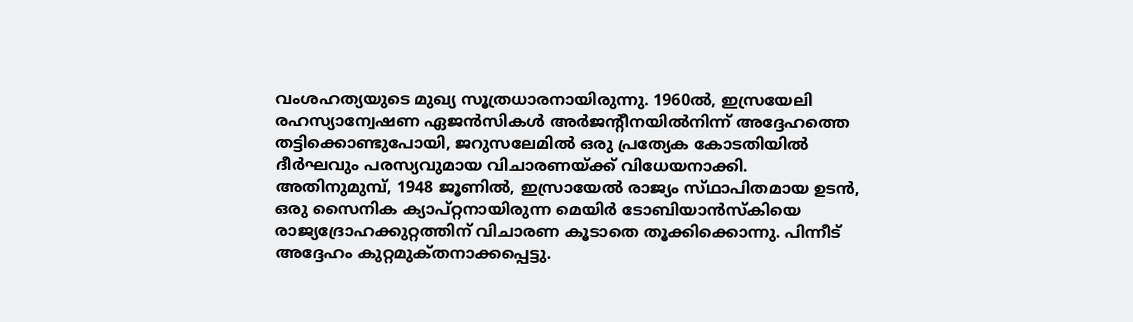വംശഹത്യയുടെ മുഖ്യ സൂത്രധാരനായിരുന്നു. 1960ല്‍, ഇസ്രയേലി രഹസ്യാന്വേഷണ ഏജന്‍സികള്‍ അര്‍ജന്റീനയില്‍നിന്ന്‌ അദ്ദേഹത്തെ തട്ടിക്കൊണ്ടുപോയി, ജറുസലേമില്‍ ഒരു പ്രത്യേക കോടതിയില്‍ ദീര്‍ഘവും പരസ്യവുമായ വിചാരണയ്‌ക്ക്‌ വിധേയനാക്കി.
അതിനുമുമ്പ്‌, 1948 ജൂണില്‍, ഇസ്രായേല്‍ രാജ്യം സ്‌ഥാപിതമായ ഉടന്‍, ഒരു സൈനിക ക്യാപ്‌റ്റനായിരുന്ന മെയിര്‍ ടോബിയാന്‍സ്‌കിയെ രാജ്യദ്രോഹക്കുറ്റത്തിന്‌ വിചാരണ കൂടാതെ തൂക്കിക്കൊന്നു. പിന്നീട്‌ അദ്ദേഹം കുറ്റമുക്‌തനാക്കപ്പെട്ടു.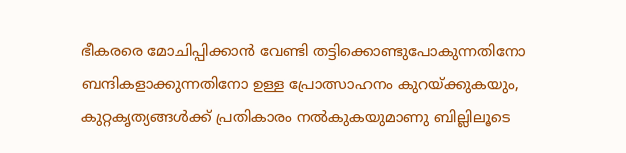ഭീകരരെ മോചിപ്പിക്കാന്‍ വേണ്ടി തട്ടിക്കൊണ്ടുപോകുന്നതിനോ ബന്ദികളാക്കുന്നതിനോ ഉള്ള പ്രോത്സാഹനം കുറയ്‌ക്കുകയും, കുറ്റകൃത്യങ്ങള്‍ക്ക്‌ പ്രതികാരം നല്‍കുകയുമാണു ബില്ലിലൂടെ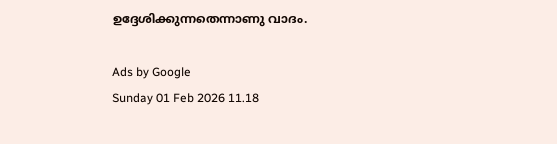ഉദ്ദേശിക്കുന്നതെന്നാണു വാദം.

Ads by Google
Sunday 01 Feb 2026 11.18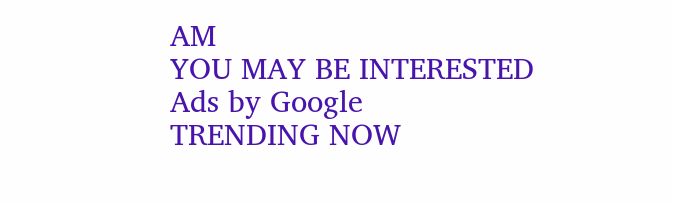AM
YOU MAY BE INTERESTED
Ads by Google
TRENDING NOW